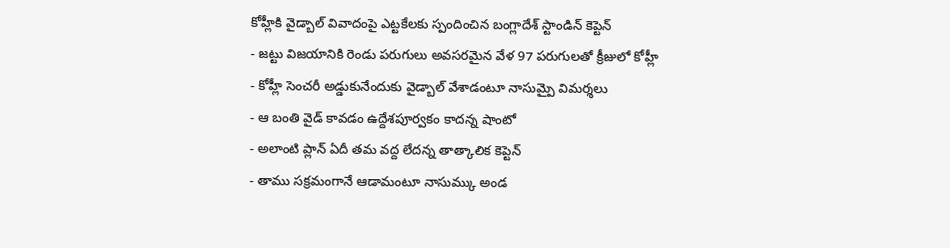కోహ్లీకి వైడ్బాల్ వివాదంపై ఎట్టకేలకు స్పందించిన బంగ్లాదేశ్ స్టాండిన్ కెప్టెన్
- జట్టు విజయానికి రెండు పరుగులు అవసరమైన వేళ 97 పరుగులతో క్రీజులో కోహ్లీ
- కోహ్లీ సెంచరీ అడ్డుకునేందుకు వైడ్బాల్ వేశాడంటూ నాసుమ్పై విమర్శలు
- ఆ బంతి వైడ్ కావడం ఉద్దేశపూర్వకం కాదన్న షాంటో
- అలాంటి ప్లాన్ ఏదీ తమ వద్ద లేదన్న తాత్కాలిక కెప్టెన్
- తాము సక్రమంగానే ఆడామంటూ నాసుమ్కు అండ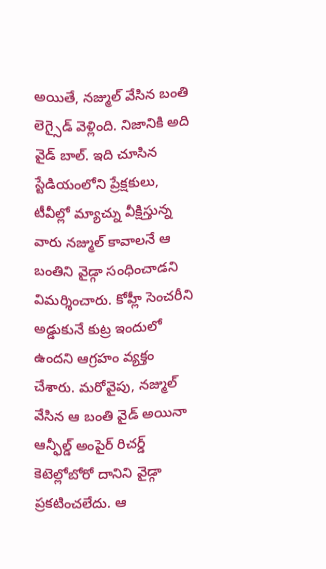అయితే, నజ్ముల్ వేసిన బంతి లెగ్సైడ్ వెళ్లింది. నిజానికి అది వైడ్ బాల్. ఇది చూసిన స్టేడియంలోని ప్రేక్షకులు, టీవీల్లో మ్యాచ్ను వీక్షిస్తున్న వారు నజ్ముల్ కావాలనే ఆ బంతిని వైడ్గా సంధించాడని విమర్శించారు. కోహ్లీ సెంచరీని అడ్డుకునే కుట్ర ఇందులో ఉందని ఆగ్రహం వ్యక్తం చేశారు. మరోవైపు, నజ్ముల్ వేసిన ఆ బంతి వైడ్ అయినా ఆన్ఫీల్డ్ అంపైర్ రిచర్డ్ కెటెల్లోబోరో దానిని వైడ్గా ప్రకటించలేదు. ఆ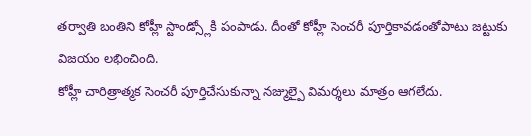తర్వాతి బంతిని కోహ్లీ స్టాండ్స్లోకి పంపాడు. దీంతో కోహ్లీ సెంచరీ పూర్తికావడంతోపాటు జట్టుకు విజయం లభించింది.
కోహ్లీ చారిత్రాత్మక సెంచరీ పూర్తిచేసుకున్నా నజ్ముల్పై విమర్శలు మాత్రం ఆగలేదు.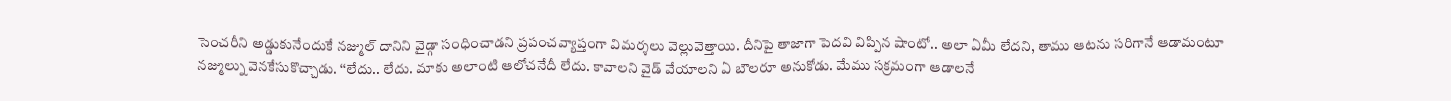సెంచరీని అడ్డుకునేందుకే నజ్ముల్ దానిని వైడ్గా సంధించాడని ప్రపంచవ్యాప్తంగా విమర్శలు వెల్లువెత్తాయి. దీనిపై తాజాగా పెదవి విప్పిన షాంటో.. అలా ఏమీ లేదని, తాము ఆటను సరిగానే ఆడామంటూ నజ్ముల్ను వెనకేసుకొచ్చాడు. ‘‘లేదు.. లేదు. మాకు అలాంటి ఆలోచనేదీ లేదు. కావాలని వైడ్ వేయాలని ఏ బౌలరూ అనుకోడు. మేము సక్రమంగా ఆడాలనే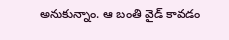అనుకున్నాం. ఆ బంతి వైడ్ కావడం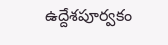ఉద్దేశపూర్వకం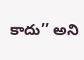కాదు’’ అని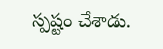స్పష్టం చేశాడు.